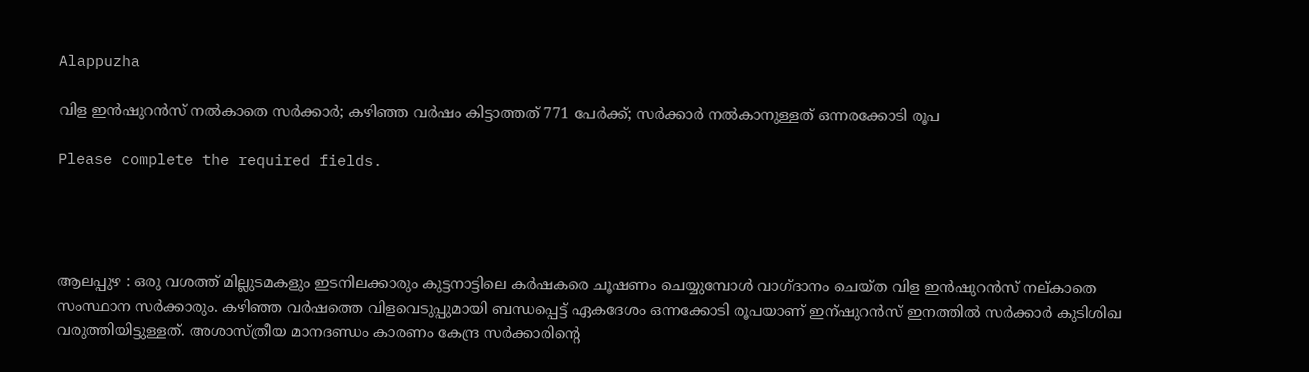Alappuzha

വിള ഇന്‍ഷുറന്‍സ് നൽകാതെ സർക്കാർ; കഴിഞ്ഞ വർഷം കിട്ടാത്തത് 771 പേർക്ക്; സർക്കാർ നൽകാനുള്ളത് ഒന്നരക്കോടി രൂപ

Please complete the required fields.




ആലപ്പുഴ : ഒരു വശത്ത് മില്ലുടമകളും ഇടനിലക്കാരും കുട്ടനാട്ടിലെ കര്‍ഷകരെ ചൂഷണം ചെയ്യുമ്പോള്‍ വാഗ്ദാനം ചെയ്ത വിള ഇന്‍ഷുറന്‍സ് നല്കാതെ സംസ്ഥാന സർക്കാരും. കഴിഞ്ഞ വർഷത്തെ വിളവെടുപ്പുമായി ബന്ധപ്പെട്ട് ഏകദേശം ഒന്നക്കോടി രൂപയാണ് ഇന്ഷുറന്‍സ് ഇനത്തില്‍ സര്‍ക്കാര്‍ കുടിശിഖ വരുത്തിയിട്ടുള്ളത്. അശാസ്ത്രീയ മാനദണ്ഡം കാരണം കേന്ദ്ര സർക്കാരിന്‍റെ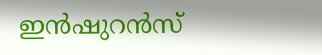ഇന്‍ഷുറന്‍സ്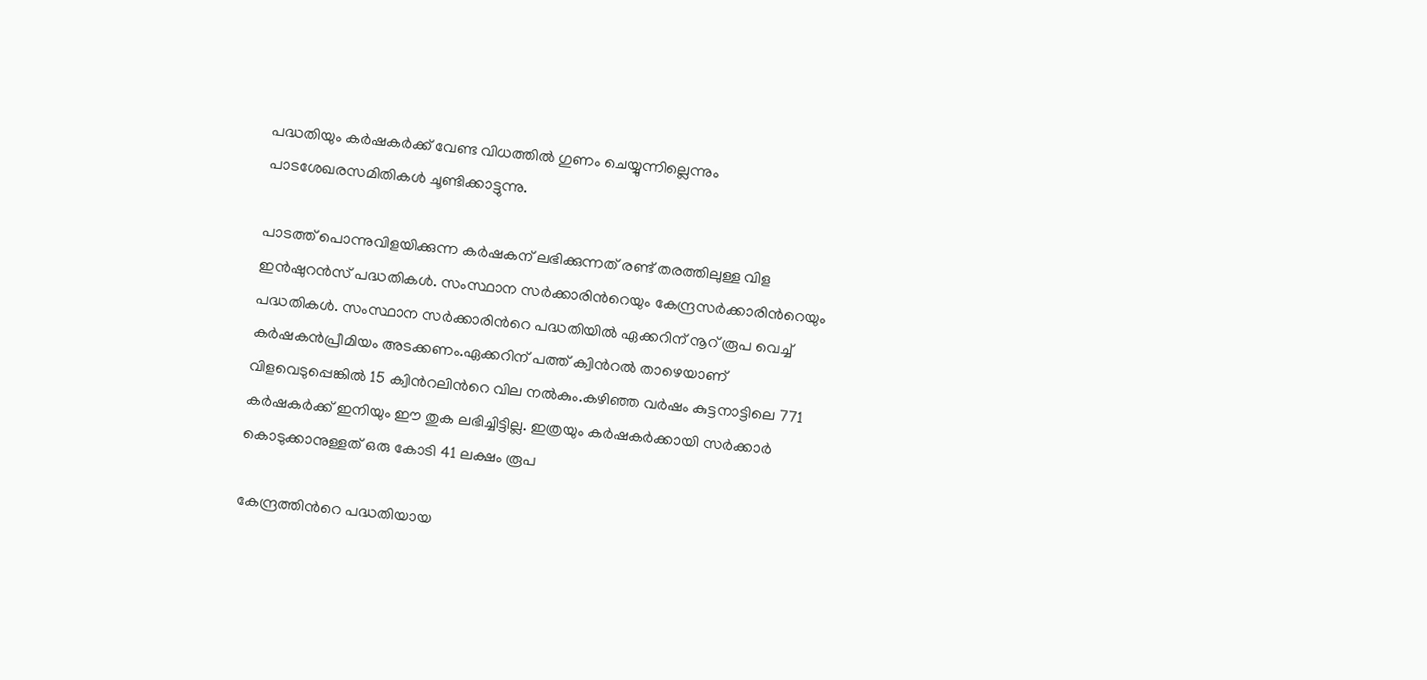പദ്ധതിയും കര്‍ഷകര്‍ക്ക് വേണ്ട വിധത്തില്‍ ഗുണം ചെയ്യുന്നില്ലെന്നും പാടശേഖരസമിതികൾ ചൂണ്ടിക്കാട്ടുന്നു.

പാടത്ത് പൊന്നുവിളയിക്കുന്ന കര്‍ഷകന് ലഭിക്കുന്നത് രണ്ട് തരത്തിലുള്ള വിള ഇന്‍ഷുറന്‍സ് പദ്ധതികള്‍. സംസ്ഥാന സർക്കാരിന്‍റെയും കേന്ദ്രസര്‍ക്കാരിന്‍റെയും പദ്ധതികള്‍. സംസ്ഥാന സര്‍ക്കാരിന്‍റെ പദ്ധതിയില്‍ ഏക്കറിന് നൂറ് രൂപ വെച്ച് കര്‍ഷകന്‍പ്രീമിയം അടക്കണം.ഏക്കറിന് പത്ത് ക്വിന്‍റല്‍ താഴെയാണ് വിളവെടുപ്പെങ്കില്‍ 15 ക്വിന്‍റലിന്‍റെ വില നല്‍കും.കഴിഞ്ഞ വർഷം കുട്ടനാട്ടിലെ 771 കര്‍ഷകര്‍ക്ക് ഇനിയും ഈ തുക ലഭിച്ചിട്ടില്ല. ഇത്രയും കര്‍ഷകര്‍ക്കായി സർക്കാര്‍ കൊടുക്കാനുള്ളത് ഒരു കോടി 41 ലക്ഷം രൂപ

കേന്ദ്രത്തിന്‍റെ പദ്ധതിയായ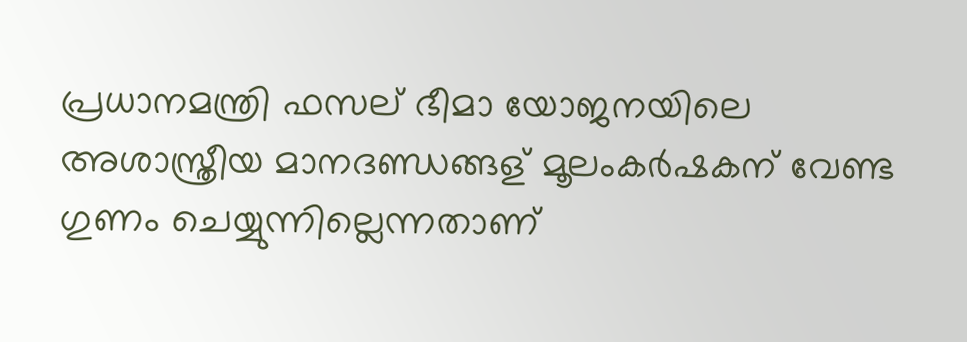പ്രധാനമന്ത്രി ഫസല് ഭീമാ യോജനയിലെ അശാസ്ത്രീയ മാനദണ്ഡങ്ങള് മൂലംകര്‍ഷകന് വേണ്ട ഗുണം ചെയ്യുന്നില്ലെന്നതാണ്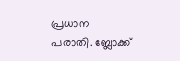പ്രധാന പരാതി. ബ്ലോക്ക്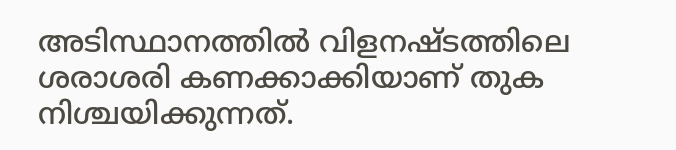അടിസ്ഥാനത്തില്‍ വിളനഷ്ടത്തിലെ ശരാശരി കണക്കാക്കിയാണ് തുക നിശ്ചയിക്കുന്നത്.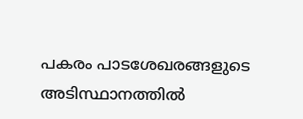പകരം പാടശേഖരങ്ങളുടെ അടിസ്ഥാനത്തില്‍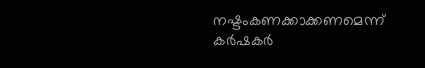നഷ്ടംകണക്കാക്കണമെന്ന് കർഷകർ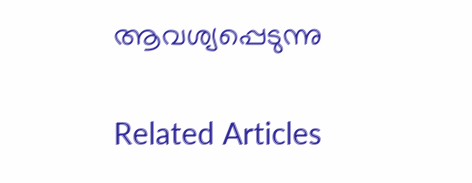ആവശ്യപ്പെടുന്നു

Related Articles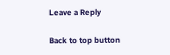Leave a Reply

Back to top button